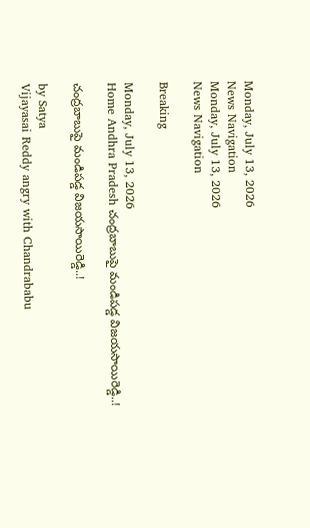Monday, July 13, 2026
News Navigation
Monday, July 13, 2026
News Navigation

Breaking

Monday, July 13, 2026
Home Andhra Pradesh చంద్రబాబుపై మండిపడ్డ విజయసాయిరెడ్డి..!

చంద్రబాబుపై మండిపడ్డ విజయసాయిరెడ్డి..!

by Satya
Vijayasai Reddy angry with Chandrababu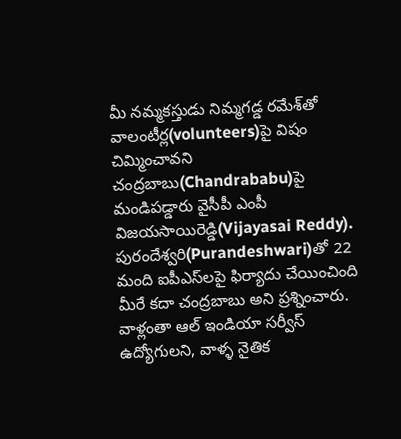మీ నమ్మకస్తుడు నిమ్మగడ్డ రమేశ్‌తో వాలంటీర్ల(volunteers)పై విషం చిమ్మించావని చంద్రబాబు(Chandrababu)పై మండిపడ్డారు వైసీపీ ఎంపీ విజయసాయిరెడ్డి(Vijayasai Reddy). పురందేశ్వరి(Purandeshwari)తో 22 మంది ఐపీఎస్‌లపై ఫిర్యాదు చేయించింది మీరే కదా చంద్రబాబు అని ప్రశ్నించారు. వాళ్లంతా ఆల్ ఇండియా సర్వీస్ ఉద్యోగులని, వాళ్ళ నైతిక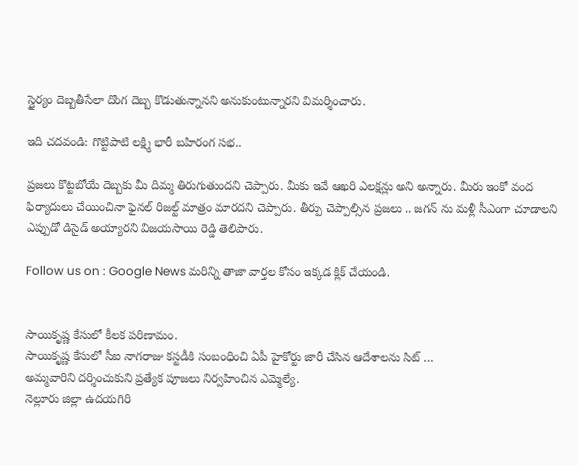స్థైర్యం దెబ్బతీసేలా దొంగ దెబ్బ కొడుతున్నానని అనుకుంటున్నారని విమర్శించారు.

ఇది చదవండి: గొట్టిపాటి లక్ష్మి భారీ బహిరంగ సభ..

ప్రజలు కొట్టబోయే దెబ్బకు మీ దిమ్మ తిరుగుతుందని చెప్పారు. మీకు ఇవే ఆఖరి ఎలక్షన్లు అని అన్నారు. మీరు ఇంకో వంద ఫిర్యాదులు చేయించినా ఫైనల్ రిజల్ట్ మాత్రం మారదని చెప్పారు. తీర్పు చెప్పాల్సిన ప్రజలు .. జగన్ ను మళ్లీ సీఎంగా చూడాలని ఎప్పుడో డిసైడ్ అయ్యారని విజయసాయి రెడ్డి తెలిపారు.

Follow us on : Google News మరిన్ని తాజా వార్తల కోసం ఇక్కడ క్లిక్ చేయండి.


సాయికృష్ణ కేసులో కీలక పరిణామం.
సాయికృష్ణ కేసులో సీఐ నాగరాజు కస్టడీకి సంబంధించి ఏపీ హైకోర్టు జారీ చేసిన ఆదేశాలను సిట్ …
అమ్మవారిని దర్శించుకుని ప్రత్యేక పూజలు నిర్వహించిన ఎమ్మెల్యే.
నెల్లూరు జిల్లా ఉదయగిరి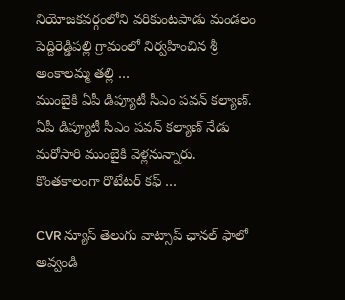నియోజకవర్గంలోని వరికుంటపాడు మండలం పెద్దిరెడ్డిపల్లి గ్రామంలో నిర్వహించిన శ్రీ అంకాలమ్మ తల్లి …
ముంబైకి ఏపీ డిప్యూటీ సీఎం పవన్ కల్యాణ్‌.
ఏపీ డిప్యూటీ సీఎం పవన్‌ కల్యాణ్‌ నేడు మరోసారి ముంబైకి వెళ్లనున్నారు. కొంతకాలంగా రొటేటర్ కఫ్ …

CVR న్యూస్ తెలుగు వాట్సాప్ ఛానల్ ఫాలో అవ్వండి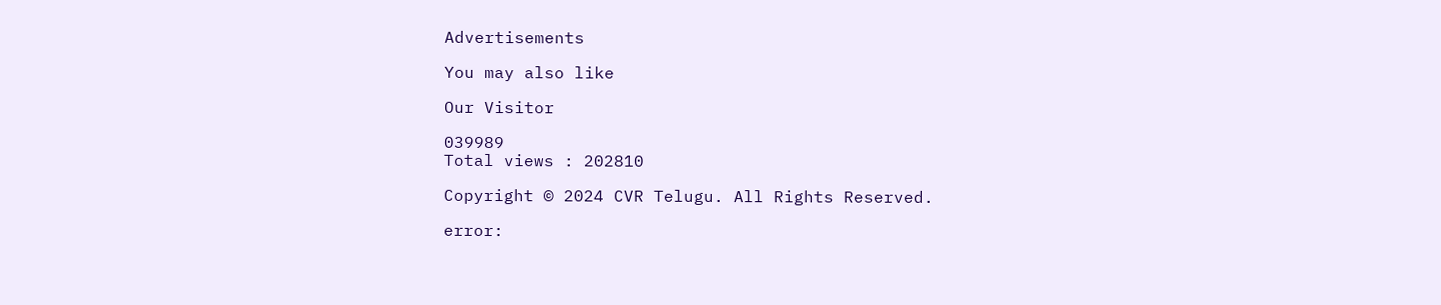Advertisements

You may also like

Our Visitor

039989
Total views : 202810

Copyright © 2024 CVR Telugu. All Rights Reserved.

error: